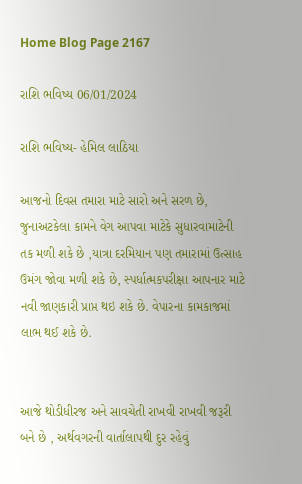Home Blog Page 2167

રાશિ ભવિષ્ય 06/01/2024

રાશિ ભવિષ્ય- હેમિલ લાઠિયા

આજનો દિવસ તમારા માટે સારો અને સરળ છે, જુનાઅટકેલા કામને વેગ આપવા માટેકે સુધારવામાટેની તક મળી શકે છે ,યાત્રા દરમિયાન પણ તમારામાં ઉત્સાહ ઉમંગ જોવા મળી શકે છે, સ્પર્ધાત્મકપરીક્ષા આપનાર માટે નવી જાણકારી પ્રાપ્ત થઇ શકે છે. વેપારના કામકાજમાં લાભ થઈ શકે છે.


આજે થોડીધીરજ અને સાવચેતી રાખવી રાખવી જરૂરી બને છે , અર્થવગરની વાર્તાલાપથી દુર રહેવું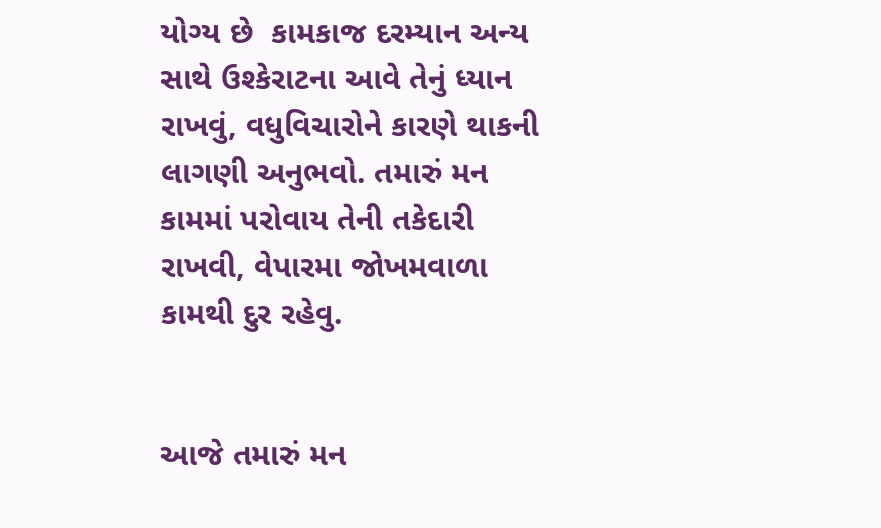યોગ્ય છે  કામકાજ દરમ્યાન અન્ય સાથે ઉશ્કેરાટના આવે તેનું ધ્યાન રાખવું, વધુવિચારોને કારણે થાકની લાગણી અનુભવો. તમારું મન કામમાં પરોવાય તેની તકેદારી રાખવી, વેપારમા જોખમવાળા કામથી દુર રહેવુ.


આજે તમારું મન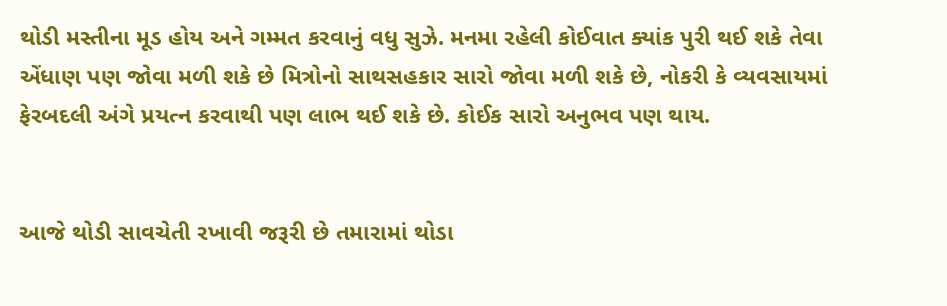થોડી મસ્તીના મૂડ હોય અને ગમ્મત કરવાનું વધુ સુઝે. મનમા રહેલી કોઈવાત ક્યાંક પુરી થઈ શકે તેવા એંધાણ પણ જોવા મળી શકે છે મિત્રોનો સાથસહકાર સારો જોવા મળી શકે છે, નોકરી કે વ્યવસાયમાં ફેરબદલી અંગે પ્રયત્ન કરવાથી પણ લાભ થઈ શકે છે. કોઈક સારો અનુભવ પણ થાય.


આજે થોડી સાવચેતી રખાવી જરૂરી છે તમારામાં થોડા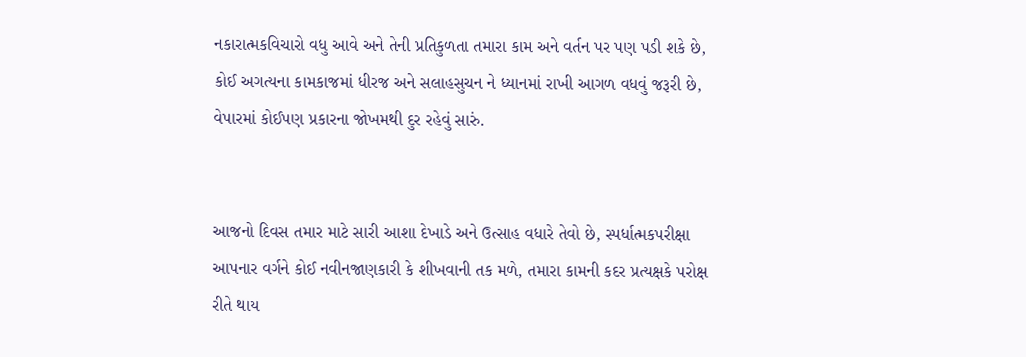નકારાત્મકવિચારો વધુ આવે અને તેની પ્રતિકુળતા તમારા કામ અને વર્તન પર પણ પડી શકે છે, કોઈ અગત્યના કામકાજમાં ધીરજ અને સલાહસુચન ને ધ્યાનમાં રાખી આગળ વધવું જરૂરી છે, વેપારમાં કોઈપણ પ્રકારના જોખમથી દુર રહેવું સારું.


આજનો દિવસ તમાર માટે સારી આશા દેખાડે અને ઉત્સાહ વધારે તેવો છે, સ્પર્ધાત્મકપરીક્ષા આપનાર વર્ગને કોઈ નવીનજાણકારી કે શીખવાની તક મળે, તમારા કામની કદર પ્રત્યક્ષકે પરોક્ષ રીતે થાય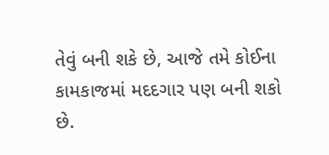તેવું બની શકે છે, આજે તમે કોઈના કામકાજમાં મદદગાર પણ બની શકો છે.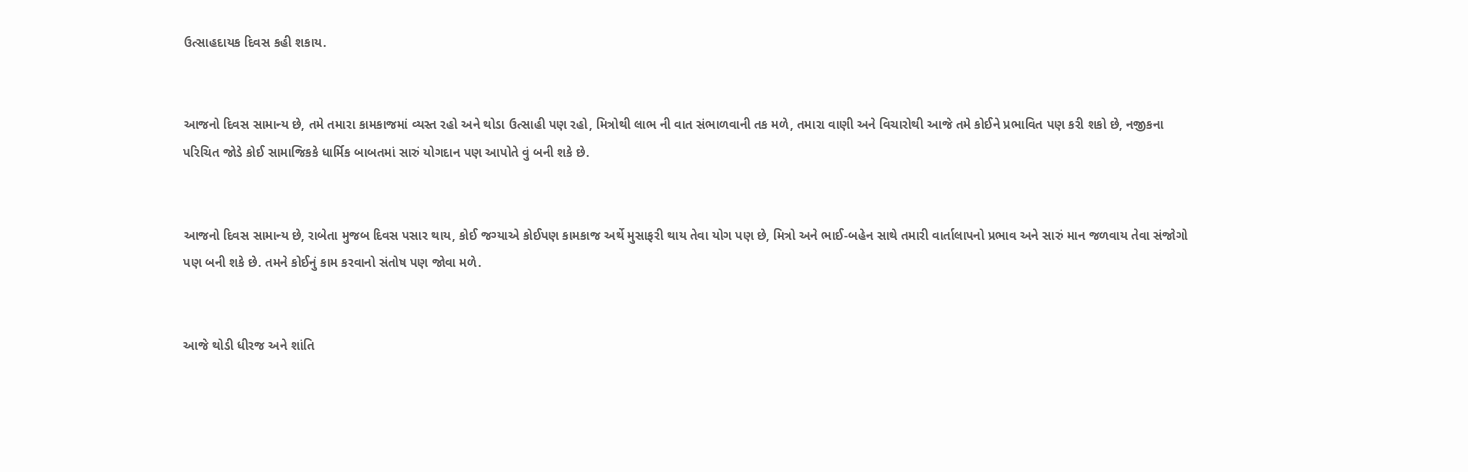ઉત્સાહદાયક દિવસ કહી શકાય.


આજનો દિવસ સામાન્ય છે, તમે તમારા કામકાજમાં વ્યસ્ત રહો અને થોડા ઉત્સાહી પણ રહો, મિત્રોથી લાભ ની વાત સંભાળવાની તક મળે, તમારા વાણી અને વિચારોથી આજે તમે કોઈને પ્રભાવિત પણ કરી શકો છે, નજીકના પરિચિત જોડે કોઈ સામાજિકકે ધાર્મિક બાબતમાં સારું યોગદાન પણ આપોતે વું બની શકે છે.


આજનો દિવસ સામાન્ય છે, રાબેતા મુજબ દિવસ પસાર થાય, કોઈ જગ્યાએ કોઈપણ કામકાજ અર્થે મુસાફરી થાય તેવા યોગ પણ છે, મિત્રો અને ભાઈ-બહેન સાથે તમારી વાર્તાલાપનો પ્રભાવ અને સારું માન જળવાય તેવા સંજોગો પણ બની શકે છે. તમને કોઈનું કામ કરવાનો સંતોષ પણ જોવા મળે.


આજે થોડી ધીરજ અને શાંતિ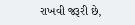રાખવી જરૂરી છે,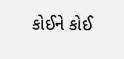કોઈને કોઈ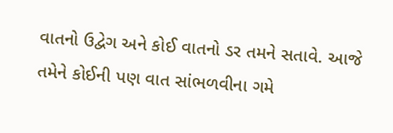વાતનો ઉદ્વેગ અને કોઈ વાતનો ડર તમને સતાવે. આજે તમેને કોઈની પણ વાત સાંભળવીના ગમે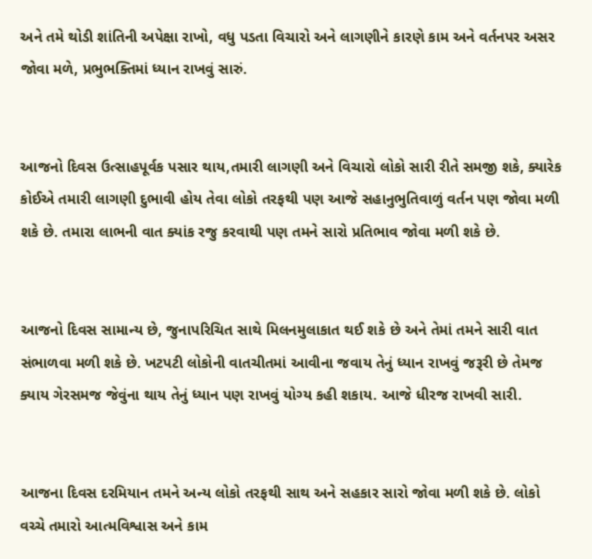અને તમે થોડી શાંતિની અપેક્ષા રાખો, વધુ પડતા વિચારો અને લાગણીને કારણે કામ અને વર્તનપર અસર જોવા મળે, પ્રભુભક્તિમાં ધ્યાન રાખવું સારું.


આજનો દિવસ ઉત્સાહપૂર્વક પસાર થાય,તમારી લાગણી અને વિચારો લોકો સારી રીતે સમજી શકે, ક્યારેક કોઈએ તમારી લાગણી દુભાવી હોય તેવા લોકો તરફથી પણ આજે સહાનુભુતિવાળું વર્તન પણ જોવા મળી શકે છે. તમારા લાભની વાત ક્યાંક રજુ કરવાથી પણ તમને સારો પ્રતિભાવ જોવા મળી શકે છે.


આજનો દિવસ સામાન્ય છે, જુનાપરિચિત સાથે મિલનમુલાકાત થઈ શકે છે અને તેમાં તમને સારી વાત સંભાળવા મળી શકે છે. ખટપટી લોકોની વાતચીતમાં આવીના જવાય તેનું ધ્યાન રાખવું જરૂરી છે તેમજ ક્યાય ગેરસમજ જેવુંના થાય તેનું ધ્યાન પણ રાખવું યોગ્ય કહી શકાય. આજે ધીરજ રાખવી સારી.


આજના દિવસ દરમિયાન તમને અન્ય લોકો તરફથી સાથ અને સહકાર સારો જોવા મળી શકે છે. લોકો વચ્ચે તમારો આત્મવિશ્વાસ અને કામ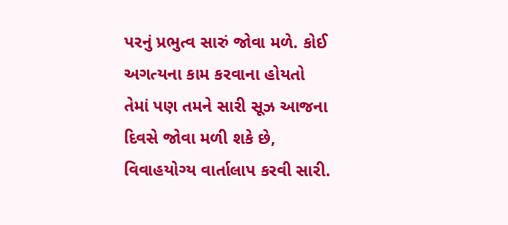પરનું પ્રભુત્વ સારું જોવા મળે. કોઈ અગત્યના કામ કરવાના હોયતો તેમાં પણ તમને સારી સૂઝ આજના દિવસે જોવા મળી શકે છે, વિવાહયોગ્ય વાર્તાલાપ કરવી સારી.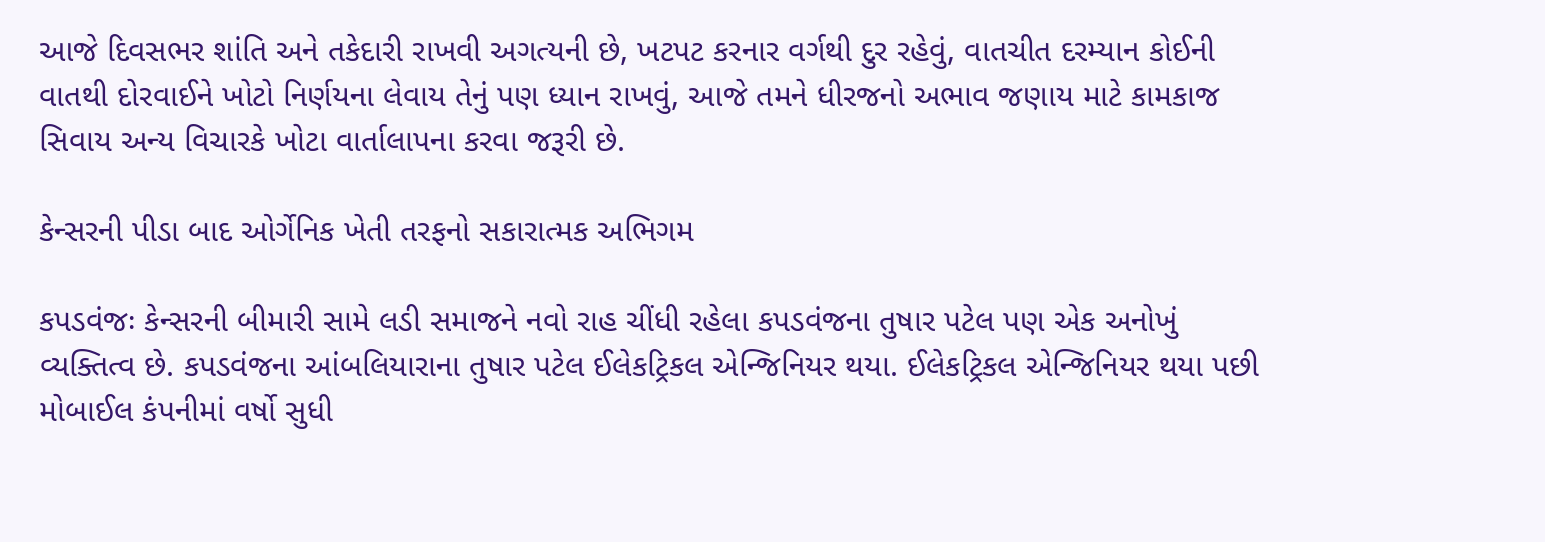આજે દિવસભર શાંતિ અને તકેદારી રાખવી અગત્યની છે, ખટપટ કરનાર વર્ગથી દુર રહેવું, વાતચીત દરમ્યાન કોઈની વાતથી દોરવાઈને ખોટો નિર્ણયના લેવાય તેનું પણ ધ્યાન રાખવું, આજે તમને ધીરજનો અભાવ જણાય માટે કામકાજ સિવાય અન્ય વિચારકે ખોટા વાર્તાલાપના કરવા જરૂરી છે.

કેન્સરની પીડા બાદ ઓર્ગેનિક ખેતી તરફનો સકારાત્મક અભિગમ

કપડવંજઃ કેન્સરની બીમારી સામે લડી સમાજને નવો રાહ ચીંધી રહેલા કપડવંજના તુષાર પટેલ પણ એક અનોખું વ્યક્તિત્વ છે. કપડવંજના આંબલિયારાના તુષાર પટેલ ઈલેકટ્રિકલ એન્જિનિયર થયા. ઈલેકટ્રિકલ એન્જિનિયર થયા પછી મોબાઈલ કંપનીમાં વર્ષો સુધી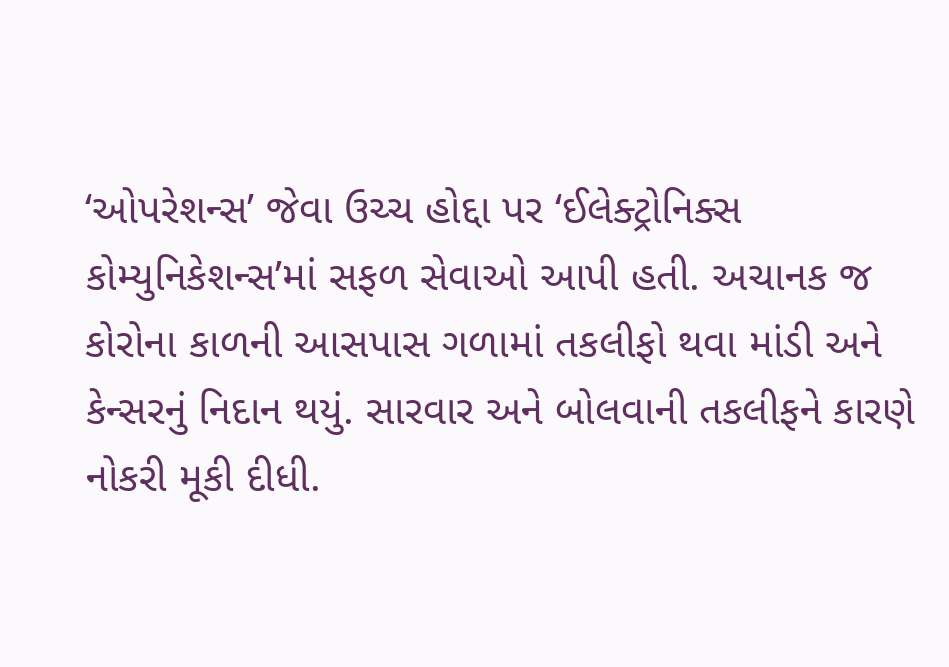‘ઓપરેશન્સ’ જેવા ઉચ્ચ હોદ્દા પર ‘ઈલેક્ટ્રોનિક્સ કોમ્યુનિકેશન્સ’માં સફળ સેવાઓ આપી હતી. અચાનક જ કોરોના કાળની આસપાસ ગળામાં તકલીફો થવા માંડી અને કેન્સરનું નિદાન થયું. સારવાર અને બોલવાની તકલીફને કારણે નોકરી મૂકી દીધી.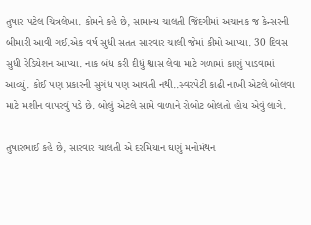તુષાર પટેલ ચિત્રલેખા. કોમને કહે છે, સામાન્ય ચાલતી જિંદગીમાં અચાનક જ કેન્સરની બીમારી આવી ગઈ.એક વર્ષ સુધી સતત સારવાર ચાલી જેમાં કીમો આપ્યા. 30 દિવસ સુધી રેડિયેશન આપ્યા. નાક બંધ કરી દીધું શ્વાસ લેવા માટે ગળામાં કાણું પાડવામાં આવ્યું. કોઈ પણ પ્રકારની સુગંધ પણ આવતી નથી..સ્વરપેટી કાઢી નાખી એટલે બોલવા માટે મશીન વાપરવું પડે છે. બોલું એટલે સામે વાળાને રોબોટ બોલતો હોય એવું લાગે.

તુષારભાઈ કહે છે, સારવાર ચાલતી એ દરમિયાન ઘણું મનોમંથન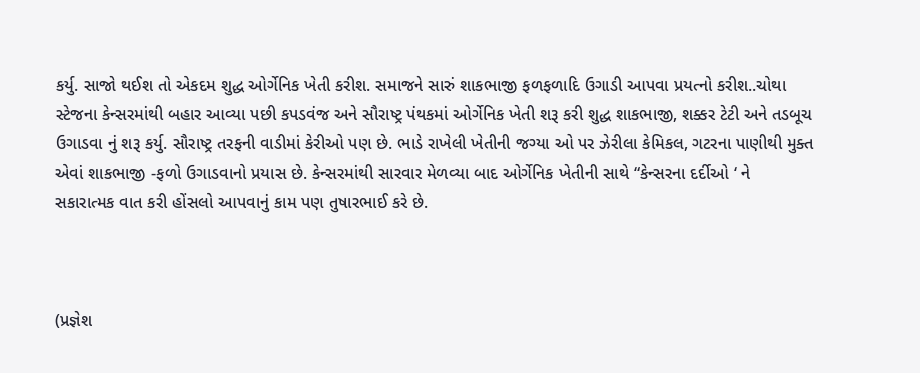કર્યુ. સાજો થઈશ તો એકદમ શુદ્ધ ઓર્ગેનિક ખેતી કરીશ. સમાજને સારું શાકભાજી ફળફળાદિ ઉગાડી આપવા પ્રયત્નો કરીશ..ચોથા સ્ટેજના કેન્સરમાંથી બહાર આવ્યા પછી કપડવંજ અને સૌરાષ્ટ્ર પંથકમાં ઓર્ગેનિક ખેતી શરૂ કરી શુદ્ધ શાકભાજી, શક્કર ટેટી અને તડબૂચ ઉગાડવા નું શરૂ કર્યુ. સૌરાષ્ટ્ર તરફની વાડીમાં કેરીઓ પણ છે. ભાડે રાખેલી ખેતીની જગ્યા ઓ પર ઝેરીલા કેમિકલ, ગટરના પાણીથી મુક્ત એવાં શાકભાજી -ફળો ઉગાડવાનો પ્રયાસ છે. કેન્સરમાંથી સારવાર મેળવ્યા બાદ ઓર્ગેનિક ખેતીની સાથે “કેન્સરના દર્દીઓ ‘ ને સકારાત્મક વાત કરી હોંસલો આપવાનું કામ પણ તુષારભાઈ કરે છે.



(પ્રજ્ઞેશ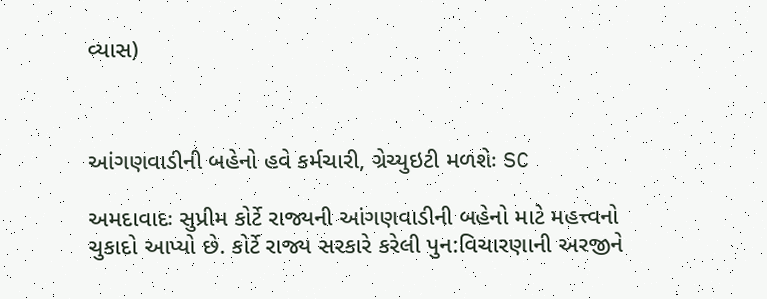વ્યાસ)



આંગણવાડીની બહેનો હવે કર્મચારી, ગ્રેચ્યુઇટી મળશેઃ SC

અમદાવાદઃ સુપ્રીમ કોર્ટે રાજ્યની આંગણવાડીની બહેનો માટે મહત્ત્વનો ચુકાદો આપ્યો છે. કોર્ટે રાજ્ય સરકારે કરેલી પુન:વિચારણાની અરજીને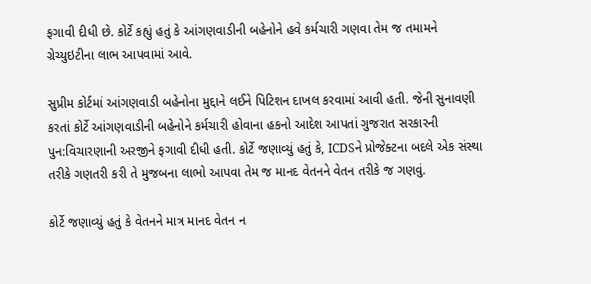ફગાવી દીધી છે. કોર્ટે કહ્યું હતું કે આંગણવાડીની બહેનોને હવે કર્મચારી ગણવા તેમ જ તમામને ગ્રેચ્યુઇટીના લાભ આપવામાં આવે.

સુપ્રીમ કોર્ટમાં આંગણવાડી બહેનોના મુદ્દાને લઈને પિટિશન દાખલ કરવામાં આવી હતી. જેની સુનાવણી કરતાં કોર્ટે આંગણવાડીની બહેનોને કર્મચારી હોવાના હકનો આદેશ આપતાં ગુજરાત સરકારની પુન:વિચારણાની અરજીને ફગાવી દીધી હતી. કોર્ટે જણાવ્યું હતું કે, ICDSને પ્રોજેક્ટના બદલે એક સંસ્થા તરીકે ગણતરી કરી તે મુજબના લાભો આપવા તેમ જ માનદ વેતનને વેતન તરીકે જ ગણવું.

કોર્ટે જણાવ્યું હતું કે વેતનને માત્ર માનદ વેતન ન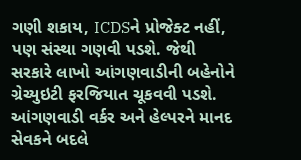ગણી શકાય, ICDSને પ્રોજેક્ટ નહીં, પણ સંસ્થા ગણવી પડશે. જેથી સરકારે લાખો આંગણવાડીની બહેનોને ગ્રેચ્યુઇટી ફરજિયાત ચૂકવવી પડશે. આંગણવાડી વર્કર અને હેલ્પરને માનદ સેવકને બદલે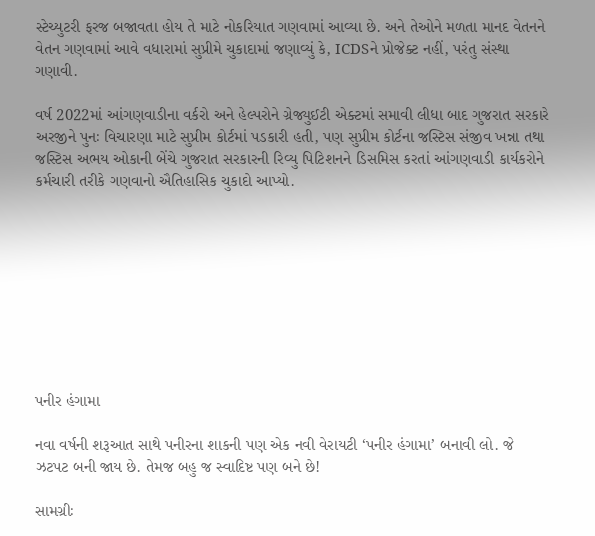સ્ટેચ્યુટરી ફરજ બજાવતા હોય તે માટે નોકરિયાત ગણવામાં આવ્યા છે. અને તેઓને મળતા માનદ વેતનને વેતન ગણવામાં આવે વધારામાં સુપ્રીમે ચુકાદામાં જણાવ્યું કે, ICDSને પ્રોજેક્ટ નહીં, પરંતુ સંસ્થા ગણાવી.

વર્ષ 2022માં આંગણવાડીના વર્કરો અને હેલ્પરોને ગ્રેજ્યુઈટી એક્ટમાં સમાવી લીધા બાદ ગુજરાત સરકારે અરજીને પુનઃ વિચારણા માટે સુપ્રીમ કોર્ટમાં પડકારી હતી, પણ સુપ્રીમ કોર્ટના જસ્ટિસ સંજીવ ખન્ના તથા જસ્ટિસ અભય ઓકાની બેંચે ગુજરાત સરકારની રિવ્યુ પિટિશનને ડિસમિસ કરતાં આંગણવાડી કાર્યકરોને કર્મચારી તરીકે ગણવાનો ઐતિહાસિક ચુકાદો આપ્યો.









પનીર હંગામા

નવા વર્ષની શરૂઆત સાથે પનીરના શાકની પણ એક નવી વેરાયટી ‘પનીર હંગામા’ બનાવી લો. જે ઝટપટ બની જાય છે. તેમજ બહુ જ સ્વાદિષ્ટ પણ બને છે!

સામગ્રીઃ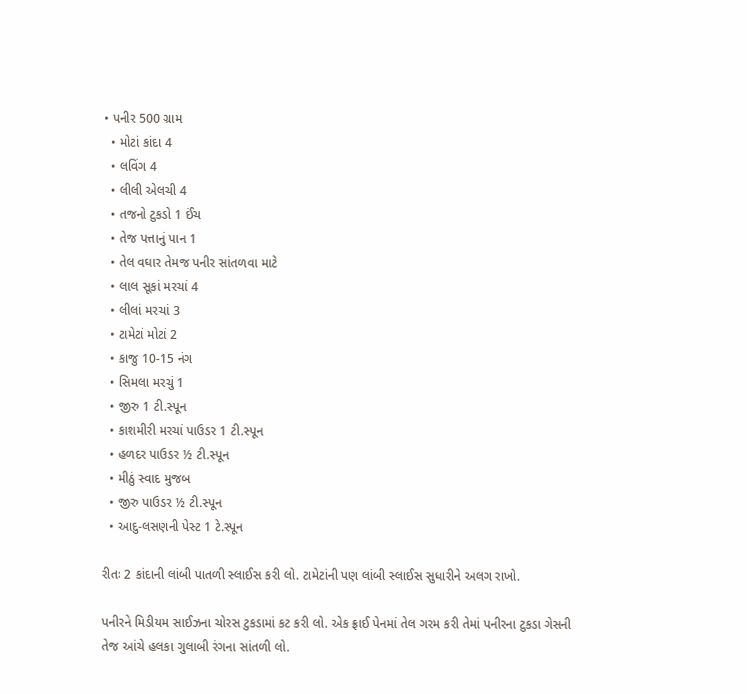• પનીર 500 ગ્રામ
  • મોટાં કાંદા 4
  • લવિંગ 4
  • લીલી એલચી 4
  • તજનો ટુકડો 1 ઈંચ
  • તેજ પત્તાનું પાન 1
  • તેલ વઘાર તેમજ પનીર સાંતળવા માટે
  • લાલ સૂકાં મરચાં 4
  • લીલાં મરચાં 3
  • ટામેટાં મોટાં 2
  • કાજુ 10-15 નંગ
  • સિમલા મરચું 1
  • જીરુ 1 ટી.સ્પૂન
  • કાશમીરી મરચાં પાઉડર 1 ટી.સ્પૂન
  • હળદર પાઉડર ½ ટી.સ્પૂન
  • મીઠું સ્વાદ મુજબ
  • જીરુ પાઉડર ½ ટી.સ્પૂન
  • આદુ-લસણની પેસ્ટ 1 ટે.સ્પૂન

રીતઃ 2 કાંદાની લાંબી પાતળી સ્લાઈસ કરી લો. ટામેટાંની પણ લાંબી સ્લાઈસ સુધારીને અલગ રાખો.

પનીરને મિડીયમ સાઈઝના ચોરસ ટુકડામાં કટ કરી લો. એક ફ્રાઈ પેનમાં તેલ ગરમ કરી તેમાં પનીરના ટુકડા ગેસની તેજ આંચે હલકા ગુલાબી રંગના સાંતળી લો.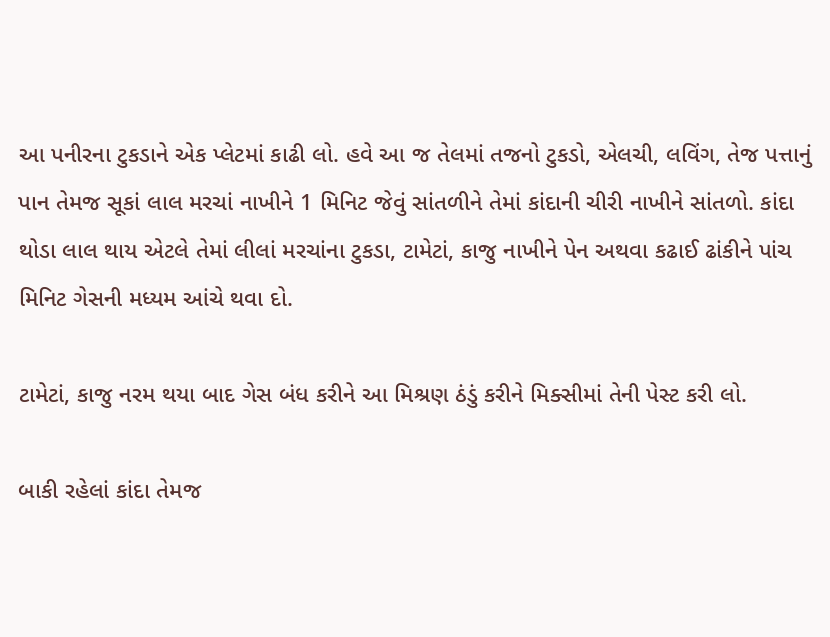આ પનીરના ટુકડાને એક પ્લેટમાં કાઢી લો. હવે આ જ તેલમાં તજનો ટુકડો, એલચી, લવિંગ, તેજ પત્તાનું પાન તેમજ સૂકાં લાલ મરચાં નાખીને 1 મિનિટ જેવું સાંતળીને તેમાં કાંદાની ચીરી નાખીને સાંતળો. કાંદા થોડા લાલ થાય એટલે તેમાં લીલાં મરચાંના ટુકડા, ટામેટાં, કાજુ નાખીને પેન અથવા કઢાઈ ઢાંકીને પાંચ મિનિટ ગેસની મધ્યમ આંચે થવા દો.

ટામેટાં, કાજુ નરમ થયા બાદ ગેસ બંધ કરીને આ મિશ્રણ ઠંડું કરીને મિક્સીમાં તેની પેસ્ટ કરી લો.

બાકી રહેલાં કાંદા તેમજ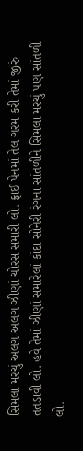સિમલા મરચું અલગ અલગ ઝીણાં ચોરસ સમારી લો. ફ્રાઈ પેનમાં તેલ ગરમ કરી તેમાં જીરું તતડાવી લો. હવે તેમાં ઝીણાં સમારેલાં કાંદા સોનેરી રંગના સાંતળીને સિમલા મરચું પણ સાંતળી લો.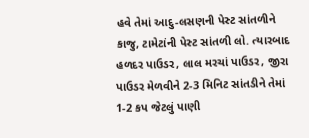હવે તેમાં આદુ-લસણની પેસ્ટ સાંતળીને કાજુ, ટામેટાંની પેસ્ટ સાંતળી લો. ત્યારબાદ હળદર પાઉડર, લાલ મરચાં પાઉડર, જીરા પાઉડર મેળવીને 2-3 મિનિટ સાંતડીને તેમાં 1-2 કપ જેટલું પાણી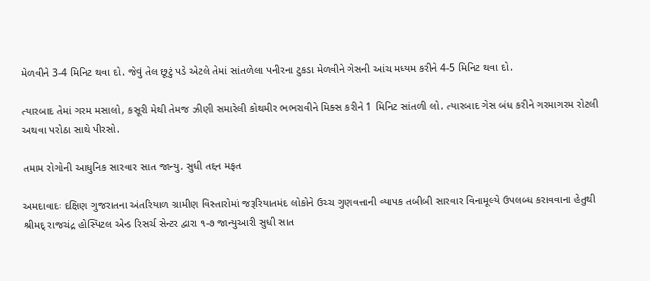મેળવીને 3-4 મિનિટ થવા દો. જેવું તેલ છૂટું પડે એટલે તેમાં સાંતળેલા પનીરના ટુકડા મેળવીને ગેસની આંચ મધ્યમ કરીને 4-5 મિનિટ થવા દો.

ત્યારબાદ તેમાં ગરમ મસાલો, કસૂરી મેથી તેમજ ઝીણી સમારેલી કોથમીર ભભરાવીને મિક્સ કરીને 1 મિનિટ સાંતળી લો. ત્યારબાદ ગેસ બંધ કરીને ગરમાગરમ રોટલી અથવા પરોઠા સાથે પીરસો.

તમામ રોગોની આધુનિક સારવાર સાત જાન્યુ. સુધી તદ્દન મફત

અમદાવાદઃ દક્ષિણ ગુજરાતના અંતરિયાળ ગ્રામીણ વિસ્તારોમાં જરૂરિયાતમંદ લોકોને ઉચ્ચ ગુણવત્તાની વ્યાપક તબીબી સારવાર વિનામૂલ્યે ઉપલબ્ધ કરાવવાના હેતુથી શ્રીમદ્ રાજચંદ્ર હોસ્પિટલ એન્ડ રિસર્ચ સેન્ટર દ્વારા ૧-૭ જાન્યુઆરી સુધી સાત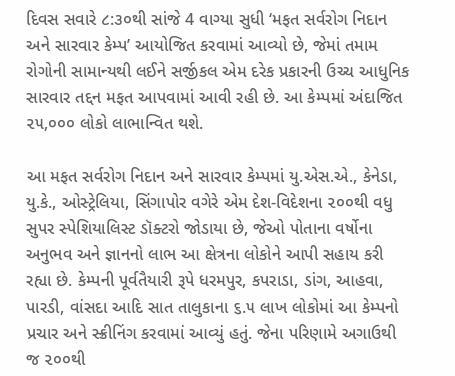દિવસ સવારે ૮:૩૦થી સાંજે 4 વાગ્યા સુધી ‘મફત સર્વરોગ નિદાન અને સારવાર કેમ્પ’ આયોજિત કરવામાં આવ્યો છે, જેમાં તમામ રોગોની સામાન્યથી લઈને સર્જીકલ એમ દરેક પ્રકારની ઉચ્ચ આધુનિક સારવાર તદ્દન મફત આપવામાં આવી રહી છે. આ કેમ્પમાં અંદાજિત ૨૫,૦૦૦ લોકો લાભાન્વિત થશે.

આ મફત સર્વરોગ નિદાન અને સારવાર કેમ્પમાં યુ.એસ.એ., કેનેડા, યુ.કે., ઓસ્ટ્રેલિયા, સિંગાપોર વગેરે એમ દેશ-વિદેશના ૨૦૦થી વધુ સુપર સ્પેશિયાલિસ્ટ ડૉક્ટરો જોડાયા છે, જેઓ પોતાના વર્ષોના અનુભવ અને જ્ઞાનનો લાભ આ ક્ષેત્રના લોકોને આપી સહાય કરી રહ્યા છે. કેમ્પની પૂર્વતૈયારી રૂપે ધરમપુર, કપરાડા, ડાંગ, આહવા, પારડી, વાંસદા આદિ સાત તાલુકાના ૬.૫ લાખ લોકોમાં આ કેમ્પનો પ્રચાર અને સ્ક્રીનિંગ કરવામાં આવ્યું હતું. જેના પરિણામે અગાઉથી જ ૨૦૦થી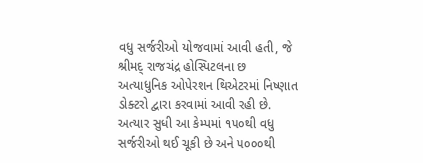વધુ સર્જરીઓ યોજવામાં આવી હતી, જે શ્રીમદ્ રાજચંદ્ર હોસ્પિટલના છ અત્યાધુનિક ઓપેરશન થિએટરમાં નિષ્ણાત ડોક્ટરો દ્વારા કરવામાં આવી રહી છે. અત્યાર સુધી આ કેમ્પમાં ૧૫૦થી વધુ  સર્જરીઓ થઈ ચૂકી છે અને ૫૦૦૦થી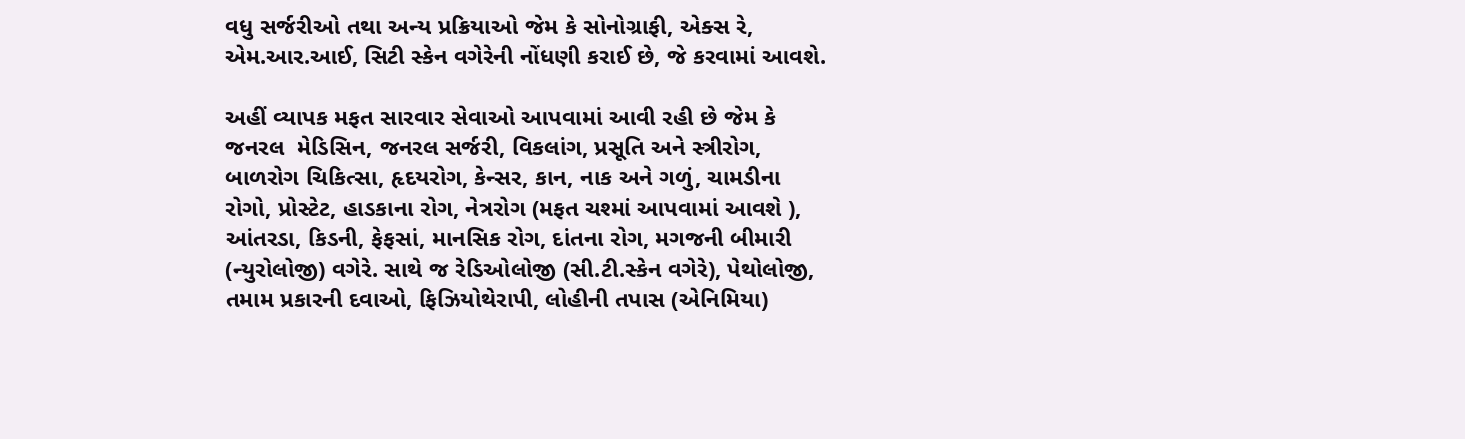વધુ સર્જરીઓ તથા અન્ય પ્રક્રિયાઓ જેમ કે સોનોગ્રાફી, એક્સ રે, એમ.આર.આઈ, સિટી સ્કેન વગેરેની નોંધણી કરાઈ છે, જે કરવામાં આવશે.

અહીં વ્યાપક મફત સારવાર સેવાઓ આપવામાં આવી રહી છે જેમ કે જનરલ  મેડિસિન, જનરલ સર્જરી, વિકલાંગ, પ્રસૂતિ અને સ્ત્રીરોગ, બાળરોગ ચિકિત્સા, હૃદયરોગ, કેન્સર, કાન, નાક અને ગળું, ચામડીના રોગો, પ્રોસ્ટેટ, હાડકાના રોગ, નેત્રરોગ (મફત ચશ્માં આપવામાં આવશે ), આંતરડા, કિડની, ફેફસાં, માનસિક રોગ, દાંતના રોગ, મગજની બીમારી (ન્યુરોલોજી) વગેરે. સાથે જ રેડિઓલોજી (સી.ટી.સ્કેન વગેરે), પેથોલોજી, તમામ પ્રકારની દવાઓ, ફિઝિયોથેરાપી, લોહીની તપાસ (એનિમિયા)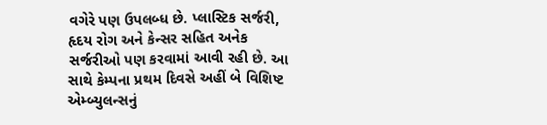વગેરે પણ ઉપલબ્ધ છે. પ્લાસ્ટિક સર્જરી, હૃદય રોગ અને કેન્સર સહિત અનેક સર્જરીઓ પણ કરવામાં આવી રહી છે. આ સાથે કેમ્પના પ્રથમ દિવસે અહીં બે વિશિષ્ટ એમ્બ્યુલન્સનું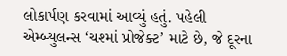લોકાર્પણ કરવામાં આવ્યું હતું. પહેલી એમ્બ્યુલન્સ ‘ચશ્માં પ્રોજેક્ટ’ માટે છે, જે દૂરના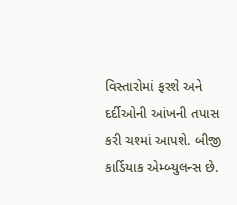વિસ્તારોમાં ફરશે અને દર્દીઓની આંખની તપાસ કરી ચશ્માં આપશે. બીજી કાર્ડિયાક એમ્બ્યુલન્સ છે.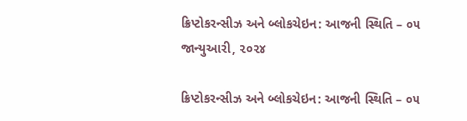ક્રિપ્ટોકરન્સીઝ અને બ્લોકચેઇન: આજની સ્થિતિ – ૦૫ જાન્યુઆરી, ૨૦૨૪

ક્રિપ્ટોકરન્સીઝ અને બ્લોકચેઇન: આજની સ્થિતિ – ૦૫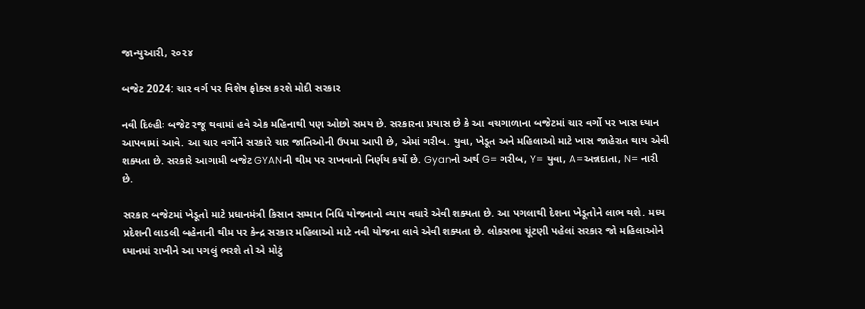જાન્યુઆરી, ૨૦૨૪

બજેટ 2024: ચાર વર્ગ પર વિશેષ ફોક્સ કરશે મોદી સરકાર

નવી દિલ્હીઃ બજેટ રજૂ થવામાં હવે એક મહિનાથી પણ ઓછો સમય છે. સરકારના પ્રયાસ છે કે આ વચગાળાના બજેટમાં ચાર વર્ગો પર ખાસ ધ્યાન આપવામાં આવે. આ ચાર વર્ગોને સરકારે ચાર જાતિઓની ઉપમા આપી છે, એમાં ગરીબ. યુવા, ખેડૂત અને મહિલાઓ માટે ખાસ જાહેરાત થાય એવી શક્યતા છે. સરકારે આગામી બજેટ GYANની થીમ પર રાખવાનો નિર્ણય કર્યો છે. Gyanનો અર્થ G= ગરીબ, Y= યુવા, A=અન્નદાતા, N= નારી છે.

સરકાર બજેટમાં ખેડૂતો માટે પ્રધાનમંત્રી કિસાન સમ્માન નિધિ યોજનાનો વ્યાપ વધારે એવી શક્યતા છે. આ પગલાથી દેશના ખેડૂતોને લાભ થશે. મધ્ય પ્રદેશની લાડલી બહેનાની થીમ પર કેન્દ્ર સરકાર મહિલાઓ માટે નવી યોજના લાવે એવી શક્યતા છે. લોકસભા ચૂંટણી પહેલાં સરકાર જો મહિલાઓને ધ્યાનમાં રાખીને આ પગલું ભરશે તો એ મોટું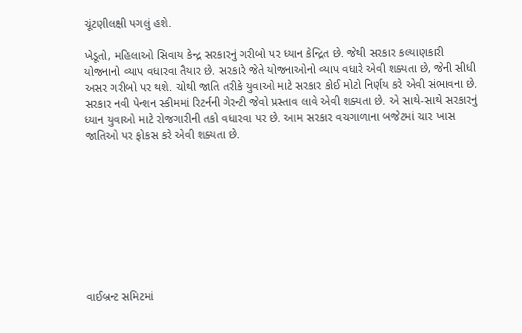ચૂંટણીલક્ષી પગલું હશે.

ખેડૂતો, મહિલાઓ સિવાય કેન્દ્ર સરકારનું ગરીબો પર ધ્યાન કેન્દ્રિત છે. જેથી સરકાર કલ્યાણકારી યોજનાનો વ્યાપ વધારવા તૈયાર છે. સરકારે જેતે યોજનાઓનો વ્યાપ વધારે એવી શક્યતા છે, જેની સીધી અસર ગરીબો પર થશે. ચોથી જાતિ તરીકે યુવાઓ માટે સરકાર કોઈ મોટો નિર્ણય કરે એવી સંભાવના છે. સરકાર નવી પેન્શન સ્કીમમાં રિટર્નની ગેરન્ટી જેવો પ્રસ્તાવ લાવે એવી શક્યતા છે. એ સાથે-સાથે સરકારનું ધ્યાન યુવાઓ માટે રોજગારીની તકો વધારવા પર છે. આમ સરકાર વચગાળાના બજેટમાં ચાર ખાસ જાતિઓ પર ફોકસ કરે એવી શક્યતા છે.









વાઈબ્રન્ટ સમિટમાં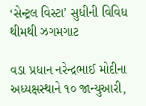‘સેન્ટ્રલ વિસ્ટા’ સુધીની વિવિધ થીમથી ઝગમગાટ

વડા પ્રધાન નરેન્દ્રભાઈ મોદીના અધ્યક્ષસ્થાને ૧૦ જાન્યુઆરી,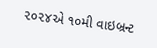૨૦૨૪એ ૧૦મી વાઇબ્રન્ટ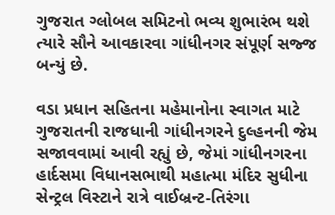ગુજરાત ગ્લોબલ સમિટનો ભવ્ય શુભારંભ થશે ત્યારે સૌને આવકારવા ગાંધીનગર સંપૂર્ણ સજ્જ બન્યું છે.

વડા પ્રધાન સહિતના મહેમાનોના સ્વાગત માટે ગુજરાતની રાજધાની ગાંધીનગરને દુલ્હનની જેમ સજાવવામાં આવી રહ્યું છે, જેમાં ગાંધીનગરના હાર્દસમા વિધાનસભાથી મહાત્મા મંદિર સુધીના સેન્ટ્રલ વિસ્ટાને રાત્રે વાઈબ્રન્ટ-તિરંગા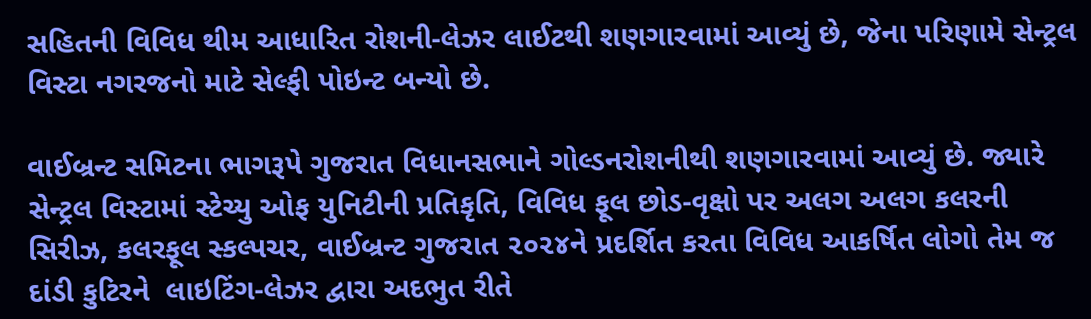સહિતની વિવિધ થીમ આધારિત રોશની-લેઝર લાઈટથી શણગારવામાં આવ્યું છે, જેના પરિણામે સેન્ટ્રલ વિસ્ટા નગરજનો માટે સેલ્ફી પોઇન્ટ બન્યો છે.

વાઈબ્રન્ટ સમિટના ભાગરૂપે ગુજરાત વિધાનસભાને ગોલ્ડનરોશનીથી શણગારવામાં આવ્યું છે. જ્યારે સેન્ટ્રલ વિસ્ટામાં સ્ટેચ્યુ ઓફ યુનિટીની પ્રતિકૃતિ, વિવિધ ફૂલ છોડ-વૃક્ષો પર અલગ અલગ કલરની સિરીઝ, કલરફૂલ સ્કલ્પચર, વાઈબ્રન્ટ ગુજરાત ૨૦૨૪ને પ્રદર્શિત કરતા વિવિધ આકર્ષિત લોગો તેમ જ દાંડી કુટિરને  લાઇટિંગ-લેઝર દ્વારા અદભુત રીતે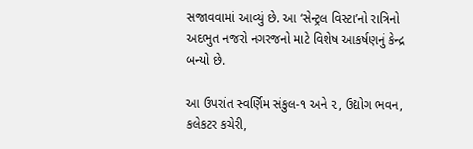સજાવવામાં આવ્યું છે. આ ‘સેન્ટ્રલ વિસ્ટા’નો રાત્રિનો અદભુત નજરો નગરજનો માટે વિશેષ આકર્ષણનું કેન્દ્ર બન્યો છે.

આ ઉપરાંત સ્વર્ણિમ સંકુલ-૧ અને ૨, ઉદ્યોગ ભવન, કલેકટર કચેરી,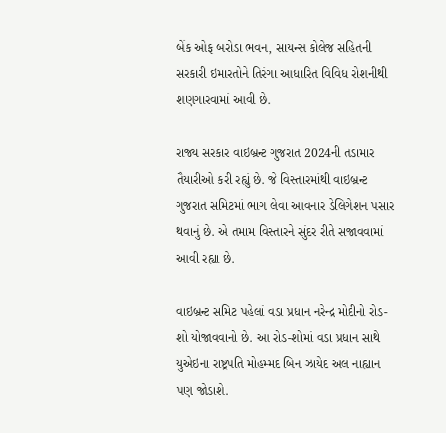બેંક ઓફ બરોડા ભવન, સાયન્સ કોલેજ સહિતની સરકારી ઇમારતોને તિરંગા આધારિત વિવિધ રોશનીથી શણગારવામાં આવી છે.

રાજ્ય સરકાર વાઇબ્રન્ટ ગુજરાત 2024ની તડામાર તૈયારીઓ કરી રહ્યું છે. જે વિસ્તારમાંથી વાઇબ્રન્ટ ગુજરાત સમિટમાં ભાગ લેવા આવનાર ડેલિગેશન પસાર થવાનું છે. એ તમામ વિસ્તારને સુંદર રીતે સજાવવામાં આવી રહ્યા છે.

વાઇબ્રન્ટ સમિટ પહેલાં વડા પ્રધાન નરેન્દ્ર મોદીનો રોડ-શો યોજાવવાનો છે. આ રોડ-શોમાં વડા પ્રધાન સાથે યુએઇના રાષ્ટ્રપતિ મોહમ્મદ બિન ઝાયેદ અલ નાહ્યાન પણ જોડાશે.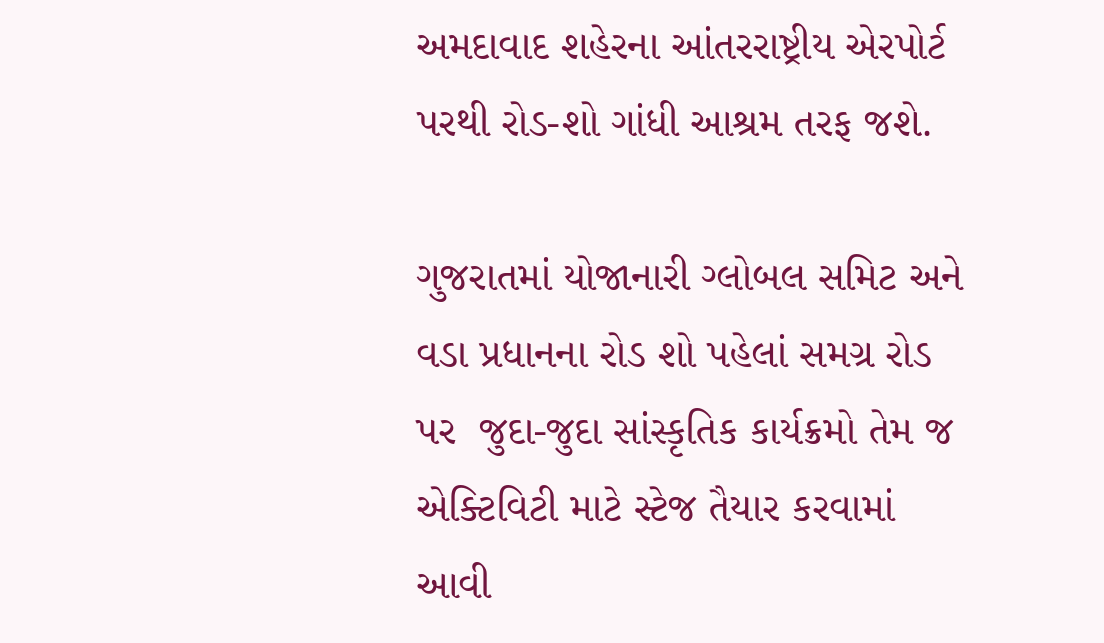અમદાવાદ શહેરના આંતરરાષ્ટ્રીય એરપોર્ટ પરથી રોડ-શો ગાંધી આશ્રમ તરફ જશે.

ગુજરાતમાં યોજાનારી ગ્લોબલ સમિટ અને વડા પ્રધાનના રોડ શો પહેલાં સમગ્ર રોડ પર  જુદા-જુદા સાંસ્કૃતિક કાર્યક્રમો તેમ જ એક્ટિવિટી માટે સ્ટેજ તૈયાર કરવામાં આવી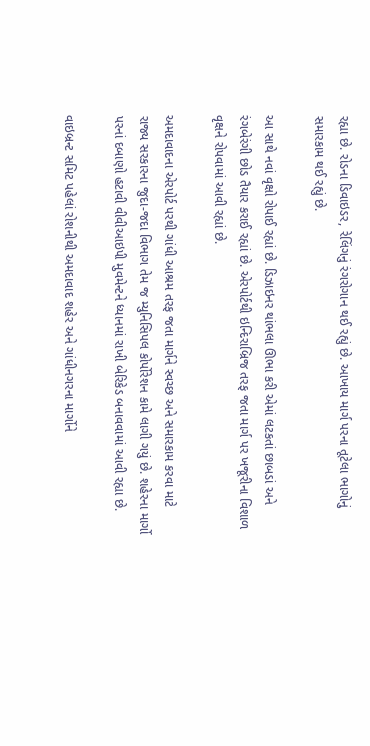રહ્યા છે. રોડના ડિવાઇડર, રેલિંગનું રંગરોગાન થઈ રહ્યું છે. આખાય માર્ગ પરના તૂટેલા ભાગોનું સમારકામ થઈ રહ્યું છે.

આ સાથે નવાં વૃક્ષો રોપાઈ રહ્યાં છે. ડિઝાઇનર થાંભલા ઊભા કરી એમાં લટકતાં છાબડાં અને રંગબેરંગી છોડ તૈયાર કરાઈ રહ્યાં છે. એરપોર્ટથી ઇન્દિરાબ્રિજ તરફ જતા માર્ગ પર ખજૂરીના વિશાળ વૃક્ષને રોપવામાં આવી રહ્યાં છે.

અમદાવાદના એરપોર્ટ પરથી ગાંધી આશ્રમ તરફ જતા માર્ગને સ્વચ્છ અને સમારકામ કરવા માટે  રાજ્ય સરકારના જુદા-જદા વિભાગ તેમ જ મ્યુનિસિપલ કોર્પોરેશન કામે લાગી ગયું છે. શહેરના માર્ગો પરનાં દબાણો હટાવી વીવીઆઇપી મુવમેન્ટને ધ્યાનમાં રાખી બેરિકેડ બનાવવામાં આવી રહ્યા છે.

વાઇબ્રન્ટ સમિટ પહેલાં રોશનીથી અમદાવાદ શહેર અને ગાંધીનગરના માર્ગોને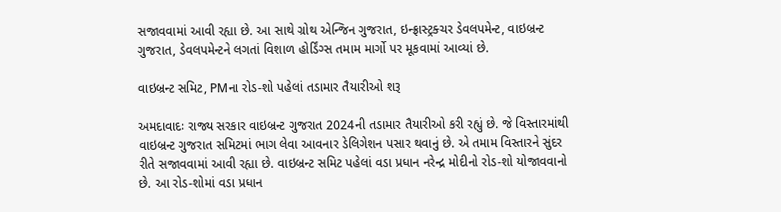સજાવવામાં આવી રહ્યા છે. આ સાથે ગ્રોથ એન્જિન ગુજરાત, ઇન્ફ્રાસ્ટ્રક્ચર ડેવલપમેન્ટ, વાઇબ્રન્ટ ગુજરાત, ડેવલપમેન્ટને લગતાં વિશાળ હોર્ડિંગ્સ તમામ માર્ગો પર મૂકવામાં આવ્યાં છે.

વાઇબ્રન્ટ સમિટ, PMના રોડ-શો પહેલાં તડામાર તૈયારીઓ શરૂ

અમદાવાદઃ રાજ્ય સરકાર વાઇબ્રન્ટ ગુજરાત 2024ની તડામાર તૈયારીઓ કરી રહ્યું છે. જે વિસ્તારમાંથી વાઇબ્રન્ટ ગુજરાત સમિટમાં ભાગ લેવા આવનાર ડેલિગેશન પસાર થવાનું છે. એ તમામ વિસ્તારને સુંદર રીતે સજાવવામાં આવી રહ્યા છે. વાઇબ્રન્ટ સમિટ પહેલાં વડા પ્રધાન નરેન્દ્ર મોદીનો રોડ-શો યોજાવવાનો છે. આ રોડ-શોમાં વડા પ્રધાન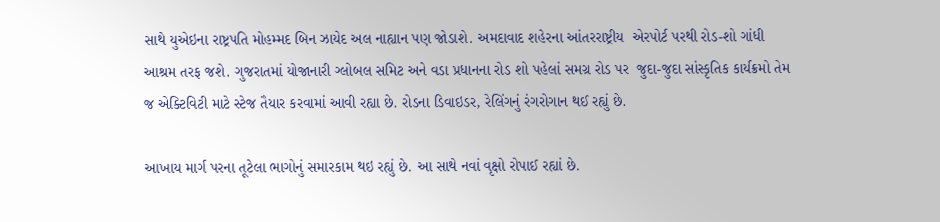સાથે યુએઇના રાષ્ટ્રપતિ મોહમ્મદ બિન ઝાયેદ અલ નાહ્યાન પણ જોડાશે. અમદાવાદ શહેરના આંતરરાષ્ટ્રીય  એરપોર્ટ પરથી રોડ-શો ગાંધી આશ્રમ તરફ જશે. ગુજરાતમાં યોજાનારી ગ્લોબલ સમિટ અને વડા પ્રધાનના રોડ શો પહેલાં સમગ્ર રોડ પર  જુદા-જુદા સાંસ્કૃતિક કાર્યક્રમો તેમ જ એક્ટિવિટી માટે સ્ટેજ તૈયાર કરવામાં આવી રહ્યા છે. રોડના ડિવાઇડર, રેલિંગનું રંગરોગાન થઈ રહ્યું છે.

આખાય માર્ગ પરના તૂટેલા ભાગોનું સમારકામ થઇ રહ્યું છે. આ સાથે નવાં વૃક્ષો રોપાઈ રહ્યાં છે.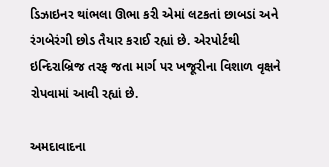ડિઝાઇનર થાંભલા ઊભા કરી એમાં લટકતાં છાબડાં અને રંગબેરંગી છોડ તૈયાર કરાઈ રહ્યાં છે. એરપોર્ટથી ઇન્દિરાબ્રિજ તરફ જતા માર્ગ પર ખજૂરીના વિશાળ વૃક્ષને રોપવામાં આવી રહ્યાં છે.

અમદાવાદના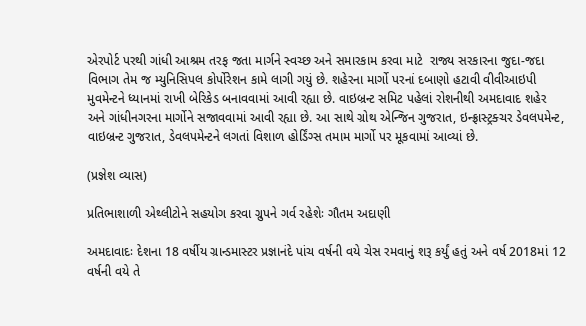એરપોર્ટ પરથી ગાંધી આશ્રમ તરફ જતા માર્ગને સ્વચ્છ અને સમારકામ કરવા માટે  રાજ્ય સરકારના જુદા-જદા વિભાગ તેમ જ મ્યુનિસિપલ કોર્પોરેશન કામે લાગી ગયું છે. શહેરના માર્ગો પરનાં દબાણો હટાવી વીવીઆઇપી મુવમેન્ટને ધ્યાનમાં રાખી બેરિકેડ બનાવવામાં આવી રહ્યા છે. વાઇબ્રન્ટ સમિટ પહેલાં રોશનીથી અમદાવાદ શહેર અને ગાંધીનગરના માર્ગોને સજાવવામાં આવી રહ્યા છે. આ સાથે ગ્રોથ એન્જિન ગુજરાત, ઇન્ફ્રાસ્ટ્રક્ચર ડેવલપમેન્ટ, વાઇબ્રન્ટ ગુજરાત, ડેવલપમેન્ટને લગતાં વિશાળ હોર્ડિંગ્સ તમામ માર્ગો પર મૂકવામાં આવ્યાં છે.

(પ્રજ્ઞેશ વ્યાસ)

પ્રતિભાશાળી એથ્લીટોને સહયોગ કરવા ગ્રુપને ગર્વ રહેશેઃ ગૌતમ અદાણી

અમદાવાદઃ દેશના 18 વર્ષીય ગ્રાન્ડમાસ્ટર પ્રજ્ઞાનંદે પાંચ વર્ષની વયે ચેસ રમવાનું શરૂ કર્યું હતું અને વર્ષ 2018માં 12 વર્ષની વયે તે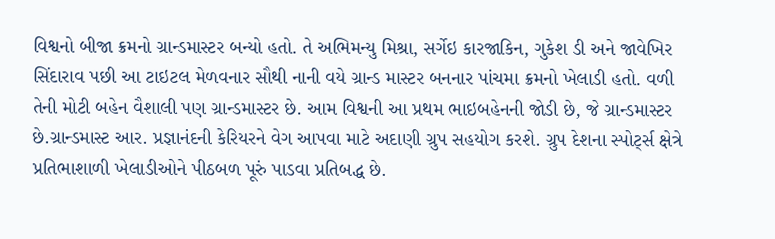વિશ્વનો બીજા ક્રમનો ગ્રાન્ડમાસ્ટર બન્યો હતો. તે અભિમન્યુ મિશ્રા, સર્ગેઇ કારજાકિન, ગુકેશ ડી અને જાવેખિર સિંદારાવ પછી આ ટાઇટલ મેળવનાર સૌથી નાની વયે ગ્રાન્ડ માસ્ટર બનનાર પાંચમા ક્રમનો ખેલાડી હતો. વળી તેની મોટી બહેન વૈશાલી પણ ગ્રાન્ડમાસ્ટર છે. આમ વિશ્વની આ પ્રથમ ભાઇબહેનની જોડી છે, જે ગ્રાન્ડમાસ્ટર છે.ગ્રાન્ડમાસ્ટ આર. પ્રજ્ઞાનંદની કેરિયરને વેગ આપવા માટે અદાણી ગ્રુપ સહયોગ કરશે. ગ્રુપ દેશના સ્પોર્ટ્સ ક્ષેત્રે પ્રતિભાશાળી ખેલાડીઓને પીઠબળ પૂરું પાડવા પ્રતિબદ્ધ છે.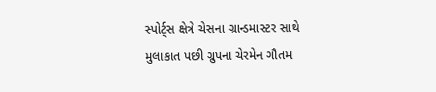સ્પોર્ટ્સ ક્ષેત્રે ચેસના ગ્રાન્ડમાસ્ટર સાથે મુલાકાત પછી ગ્રુપના ચેરમેન ગૌતમ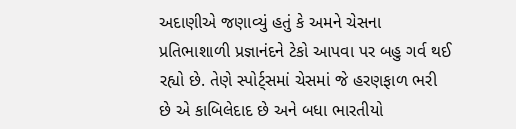અદાણીએ જણાવ્યું હતું કે અમને ચેસના પ્રતિભાશાળી પ્રજ્ઞાનંદને ટેકો આપવા પર બહુ ગર્વ થઈ રહ્યો છે. તેણે સ્પોર્ટ્સમાં ચેસમાં જે હરણફાળ ભરી છે એ કાબિલેદાદ છે અને બધા ભારતીયો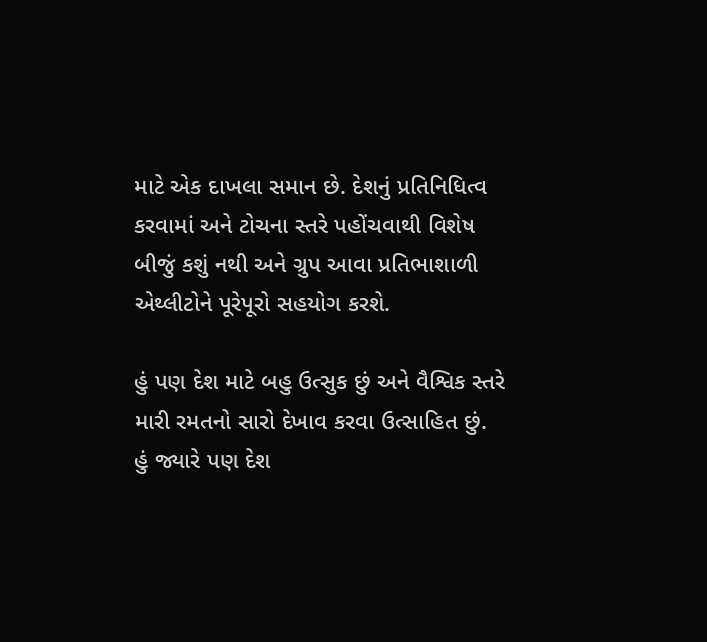માટે એક દાખલા સમાન છે. દેશનું પ્રતિનિધિત્વ કરવામાં અને ટોચના સ્તરે પહોંચવાથી વિશેષ બીજું કશું નથી અને ગ્રુપ આવા પ્રતિભાશાળી એથ્લીટોને પૂરેપૂરો સહયોગ કરશે.

હું પણ દેશ માટે બહુ ઉત્સુક છું અને વૈશ્વિક સ્તરે મારી રમતનો સારો દેખાવ કરવા ઉત્સાહિત છું. હું જ્યારે પણ દેશ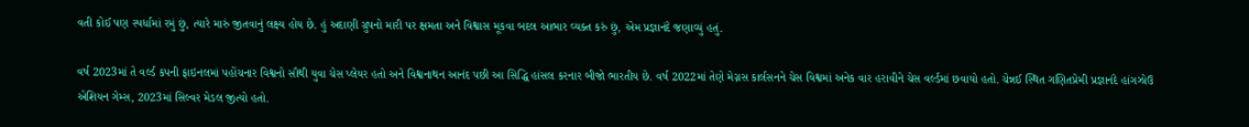વતી કોઈ પણ સ્પર્ધામાં રમું છું, ત્યારે મારું જીતવાનું લક્ષ્ય હોય છે. હું અદાણી ગ્રુપનો મારી પર ક્ષમતા અને વિશ્વાસ મૂકવા બદલ આભાર વ્યક્ત કરું છું, એમ પ્રજ્ઞાનંદે જણાવ્યું હતું.

વર્ષ 2023માં તે વર્લ્ડ કપની ફાઇનલમાં પહોંચનાર વિશ્વનો સૌથી યુવા ચેસ પ્લેયર હતો અને વિશ્વનાથન આનંદ પછી આ સિદ્ધિ હાંસલ કરનાર બીજો ભારતીય છે. વર્ષ 2022માં તેણે મેગ્નસ કાર્લસનને ચેસ વિશ્વમાં અનેક વાર હરાવીને ચેસ વર્લ્ડમાં છવાયો હતો. ચેન્નઈ સ્થિત ગણિતપ્રેમી પ્રજ્ઞાનંદે હાંગઝોઉ એશિયન ગેમ્સ, 2023માં સિલ્વર મેડલ જીત્યો હતો.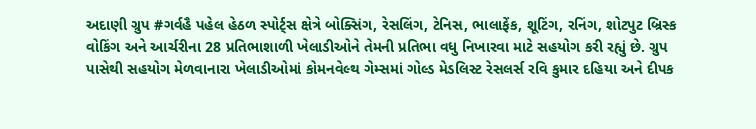અદાણી ગ્રુપ #ગર્વહૈ પહેલ હેઠળ સ્પોર્ટ્સ ક્ષેત્રે બોક્સિંગ, રેસલિંગ, ટેનિસ, ભાલાફેંક, શૂટિંગ, રનિંગ, શોટપુટ બ્રિસ્ક વોકિંગ અને આર્ચરીના 28 પ્રતિભાશાળી ખેલાડીઓને તેમની પ્રતિભા વધુ નિખારવા માટે સહયોગ કરી રહ્યું છે. ગ્રુપ પાસેથી સહયોગ મેળવાનારા ખેલાડીઓમાં કોમનવેલ્થ ગેમ્સમાં ગોલ્ડ મેડલિસ્ટ રેસલર્સ રવિ કુમાર દહિયા અને દીપક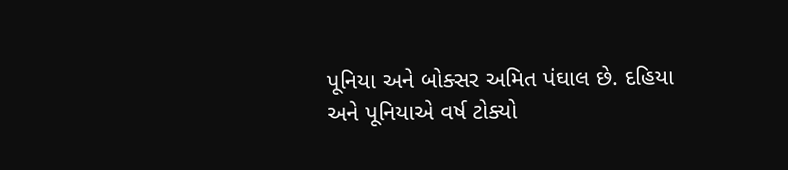પૂનિયા અને બોક્સર અમિત પંઘાલ છે. દહિયા અને પૂનિયાએ વર્ષ ટોક્યો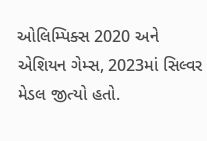ઓલિમ્પિક્સ 2020 અને એશિયન ગેમ્સ, 2023માં સિલ્વર મેડલ જીત્યો હતો.